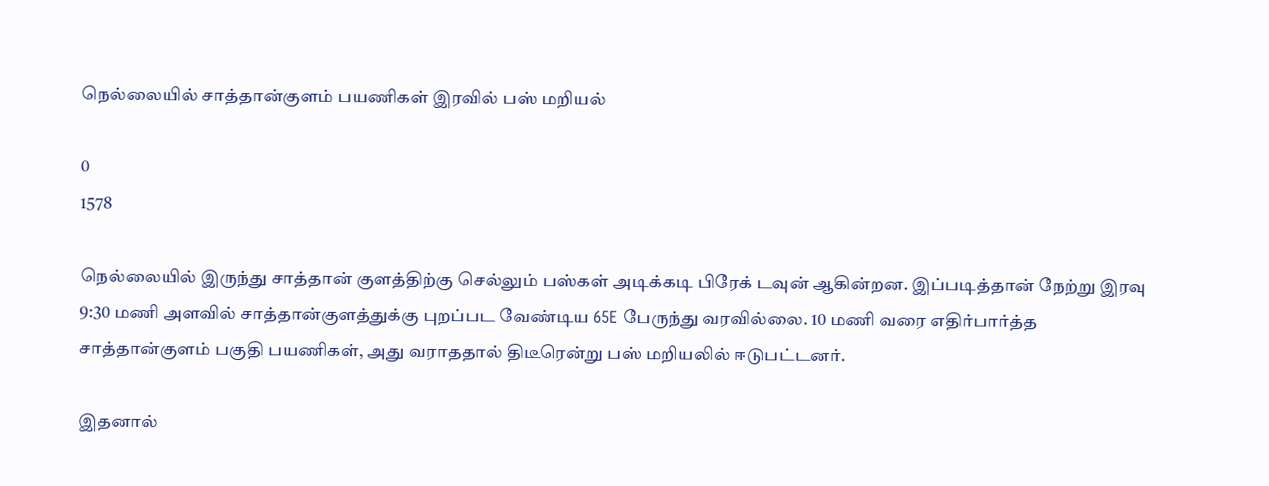நெல்லையில் சாத்தான்குளம் பயணிகள் இரவில் பஸ் மறியல்

0
1578

நெல்லையில் இருந்து சாத்தான் குளத்திற்கு செல்லும் பஸ்கள் அடிக்கடி பிரேக் டவுன் ஆகின்றன. இப்படித்தான் நேற்று இரவு 9:30 மணி அளவில் சாத்தான்குளத்துக்கு புறப்பட வேண்டிய 65E பேருந்து வரவில்லை. 10 மணி வரை எதிர்பார்த்த சாத்தான்குளம் பகுதி பயணிகள், அது வராததால் திடீரென்று பஸ் மறியலில் ஈடுபட்டனர்.

இதனால்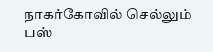நாகர்கோவில் செல்லும் பஸ்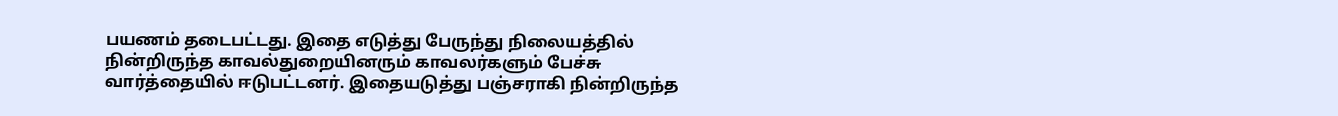பயணம் தடைபட்டது. இதை எடுத்து பேருந்து நிலையத்தில் நின்றிருந்த காவல்துறையினரும் காவலர்களும் பேச்சு வார்த்தையில் ஈடுபட்டனர். இதையடுத்து பஞ்சராகி நின்றிருந்த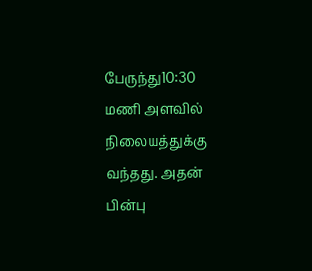பேருந்து10:30 மணி அளவில் நிலையத்துக்கு வந்தது. அதன் பின்பு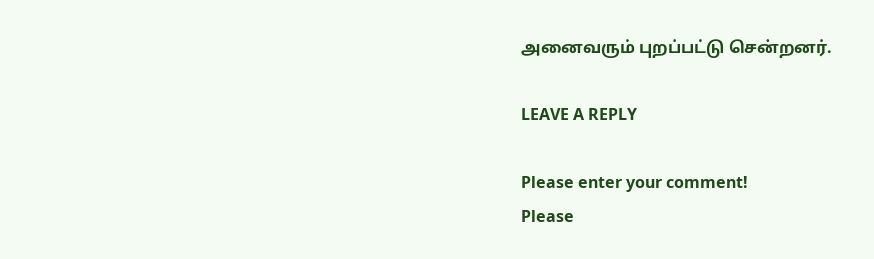அனைவரும் புறப்பட்டு சென்றனர்.

LEAVE A REPLY

Please enter your comment!
Please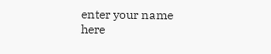enter your name here